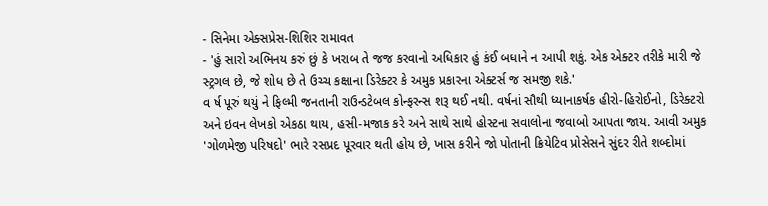- સિનેમા એક્સપ્રેસ-શિશિર રામાવત
- 'હું સારો અભિનય કરું છું કે ખરાબ તે જજ કરવાનો અધિકાર હું કંઈ બધાને ન આપી શકું. એક એક્ટર તરીકે મારી જે સ્ટ્રગલ છે, જે શોધ છે તે ઉચ્ચ કક્ષાના ડિરેક્ટર કે અમુક પ્રકારના એક્ટર્સ જ સમજી શકે.'
વ ર્ષ પૂરું થયું ને ફિલ્મી જનતાની રાઉન્ડટેબલ કોન્ફરન્સ શરૂ થઈ નથી. વર્ષનાં સૌથી ધ્યાનાકર્ષક હીરો-હિરોઈનો, ડિરેક્ટરો અને ઇવન લેખકો એકઠા થાય, હસી-મજાક કરે અને સાથે સાથે હોસ્ટના સવાલોના જવાબો આપતા જાય. આવી અમુક 'ગોળમેજી પરિષદો' ભારે રસપ્રદ પૂરવાર થતી હોય છે, ખાસ કરીને જો પોતાની ક્રિયેટિવ પ્રોસેસને સુંદર રીતે શબ્દોમાં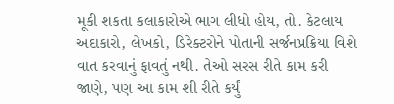મૂકી શકતા કલાકારોએ ભાગ લીધો હોય, તો. કેટલાય અદાકારો, લેખકો, ડિરેક્ટરોને પોતાની સર્જનપ્રક્રિયા વિશે વાત કરવાનું ફાવતું નથી. તેઓ સરસ રીતે કામ કરી જાણે, પણ આ કામ શી રીતે કર્યું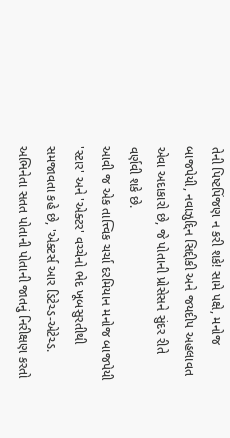તેની પિષ્ટપિંજણ ન કરી શકે! સામે પક્ષે, મનોજ બાજપેયી, નવાઝુદ્દિન સિદ્દીકી અને જયદીપ અહલાવત એવા અદાકારો છે, જે પોતાની પ્રોસેસને સુંદર રીતે વર્ણવી શકે છે.
આવી જ એક તાત્ત્વિક ચર્ચા દરમિયાન મનોજ બાજપેયી 'સ્ટાર' અને 'એક્ટર' વચ્ચેનો ભેદ ખૂબસુરતીથી સમજાવતા કહે છે, 'એક્ટર્સ આર ડિટેચ્ડ-એટેચ્ડ. અભિનેતા સતત પોતાની પોતાની જાતનું નિરીક્ષણ કરતો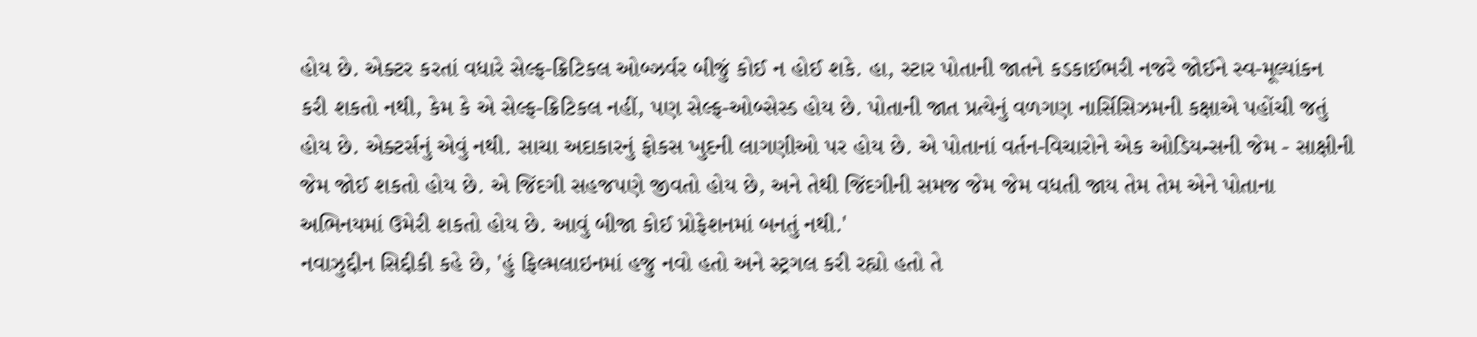હોય છે. એક્ટર કરતાં વધારે સેલ્ફ-ક્રિટિકલ ઓબ્ઝર્વર બીજું કોઈ ન હોઈ શકે. હા, સ્ટાર પોતાની જાતને કડકાઈભરી નજરે જોઈને સ્વ-મૂલ્યાંકન કરી શકતો નથી, કેમ કે એ સેલ્ફ-ક્રિટિકલ નહીં, પણ સેલ્ફ-ઓબ્સેસ્ડ હોય છે. પોતાની જાત પ્રત્યેનું વળગણ નાર્સિસિઝમની કક્ષાએ પહોંચી જતું હોય છે. એક્ટર્સનું એવું નથી. સાચા અદાકારનું ફોકસ ખુદની લાગણીઓ પર હોય છે. એ પોતાનાં વર્તન-વિચારોને એક ઓડિયન્સની જેમ - સાક્ષીની જેમ જોઈ શકતો હોય છે. એ જિંદગી સહજપણે જીવતો હોય છે, અને તેથી જિંદગીની સમજ જેમ જેમ વધતી જાય તેમ તેમ એને પોતાના અભિનયમાં ઉમેરી શકતો હોય છે. આવું બીજા કોઈ પ્રોફેશનમાં બનતું નથી.'
નવાઝુદ્દીન સિદ્દીકી કહે છે, 'હું ફિલ્મલાઇનમાં હજુ નવો હતો અને સ્ટ્રગલ કરી રહ્યો હતો તે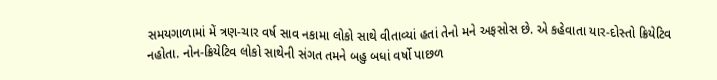સમયગાળામાં મેં ત્રણ-ચાર વર્ષ સાવ નકામા લોકો સાથે વીતાવ્યાં હતાં તેનો મને અફસોસ છે. એ કહેવાતા યાર-દોસ્તો ક્રિયેટિવ નહોતા. નોન-ક્રિયેટિવ લોકો સાથેની સંગત તમને બહુ બધાં વર્ષો પાછળ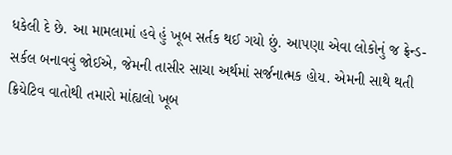ધકેલી દે છે. આ મામલામાં હવે હું ખૂબ સર્તક થઈ ગયો છું. આપણા એવા લોકોનું જ ફ્રેન્ડ-સર્કલ બનાવવું જોઈએ, જેમની તાસીર સાચા અર્થમાં સર્જનાત્મક હોય. એમની સાથે થતી ક્રિયેટિવ વાતોથી તમારો માંહ્યલો ખૂબ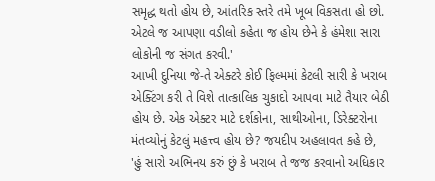સમૃદ્ધ થતો હોય છે, આંતરિક સ્તરે તમે ખૂબ વિકસતા હો છો. એટલે જ આપણા વડીલો કહેતા જ હોય છેને કે હંમેશા સારા લોકોની જ સંગત કરવી.'
આખી દુનિયા જે-તે એક્ટરે કોઈ ફિલ્મમાં કેટલી સારી કે ખરાબ એક્ટિંગ કરી તે વિશે તાત્કાલિક ચુકાદો આપવા માટે તૈયાર બેઠી હોય છે. એક એક્ટર માટે દર્શકોના, સાથીઓના, ડિરેક્ટરોના મંતવ્યોનું કેટલું મહત્ત્વ હોય છે? જયદીપ અહલાવત કહે છે,
'હું સારો અભિનય કરું છું કે ખરાબ તે જજ કરવાનો અધિકાર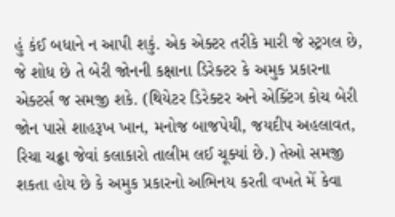હું કંઈ બધાને ન આપી શકું. એક એક્ટર તરીકે મારી જે સ્ટ્રગલ છે, જે શોધ છે તે બેરી જોનની કક્ષાના ડિરેક્ટર કે અમુક પ્રકારના એક્ટર્સ જ સમજી શકે. (થિયેટર ડિરેક્ટર અને એક્ટિંગ કોચ બેરી જોન પાસે શાહરૂખ ખાન, મનોજ બાજપેયી, જયદીપ અહલાવત, રિચા ચઢ્ઢા જેવાં કલાકારો તાલીમ લઈ ચૂક્યાં છે.) તેઓ સમજી શકતા હોય છે કે અમુક પ્રકારનો અભિનય કરતી વખતે મેં કેવા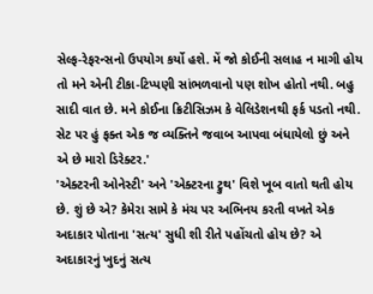સેલ્ફ-રેફરન્સનો ઉપયોગ કર્યો હશે. મેં જો કોઈની સલાહ ન માગી હોય તો મને એની ટીકા-ટિપ્પણી સાંભળવાનો પણ શોખ હોતો નથી. બહુ સાદી વાત છે. મને કોઈના ક્રિટીસિઝમ કે વેલિડેશનથી ફર્ક પડતો નથી. સેટ પર હું ફક્ત એક જ વ્યક્તિને જવાબ આપવા બંધાયેલો છું અને એ છે મારો ડિરેક્ટર.'
'એક્ટરની ઓનેસ્ટી' અને 'એક્ટરના ટ્રુથ' વિશે ખૂબ વાતો થતી હોય છે. શું છે એ? કેમેરા સામે કે મંચ પર અભિનય કરતી વખતે એક અદાકાર પોતાના 'સત્ય' સુધી શી રીતે પહોંચતો હોય છે? એ અદાકારનું ખુદનું સત્ય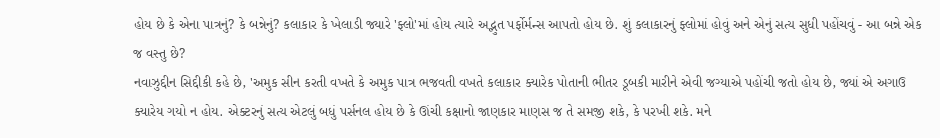હોય છે કે એના પાત્રનું? કે બન્નેનું? કલાકાર કે ખેલાડી જ્યારે 'ફ્લો'માં હોય ત્યારે અદ્ભુત પર્ફોર્મન્સ આપતો હોય છે. શું કલાકારનું ફ્લોમાં હોવું અને એનું સત્ય સુધી પહોંચવું - આ બન્ને એક જ વસ્તુ છે?
નવાઝુદ્દીન સિદ્દીકી કહે છે, 'અમુક સીન કરતી વખતે કે અમુક પાત્ર ભજવતી વખતે કલાકાર ક્યારેક પોતાની ભીતર ડૂબકી મારીને એવી જગ્યાએ પહોંચી જતો હોય છે, જ્યાં એ અગાઉ ક્યારેય ગયો ન હોય. એક્ટરનું સત્ય એટલું બધું પર્સનલ હોય છે કે ઊંચી કક્ષાનો જાણકાર માણસ જ તે સમજી શકે, કે પરખી શકે. મને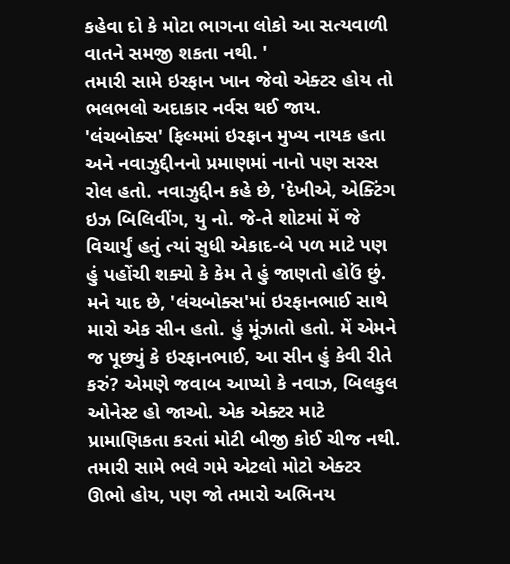કહેવા દો કે મોટા ભાગના લોકો આ સત્યવાળી વાતને સમજી શકતા નથી. '
તમારી સામે ઇરફાન ખાન જેવો એક્ટર હોય તો ભલભલો અદાકાર નર્વસ થઈ જાય. 'લંચબોક્સ' ફિલ્મમાં ઇરફાન મુખ્ય નાયક હતા અને નવાઝુદ્દીનનો પ્રમાણમાં નાનો પણ સરસ રોલ હતો. નવાઝુદ્દીન કહે છે, 'દેખીએ, એક્ટિંગ ઇઝ બિલિવીંગ, યુ નો. જે-તે શોટમાં મેં જે વિચાર્યું હતું ત્યાં સુધી એકાદ-બે પળ માટે પણ હું પહોંચી શક્યો કે કેમ તે હું જાણતો હોઉં છું. મને યાદ છે, 'લંચબોક્સ'માં ઇરફાનભાઈ સાથે મારો એક સીન હતો. હું મૂંઝાતો હતો. મેં એમને જ પૂછ્યું કે ઇરફાનભાઈ, આ સીન હું કેવી રીતે કરું? એમણે જવાબ આપ્યો કે નવાઝ, બિલકુલ ઓનેસ્ટ હો જાઓ. એક એક્ટર માટે પ્રામાણિકતા કરતાં મોટી બીજી કોઈ ચીજ નથી. તમારી સામે ભલે ગમે એટલો મોટો એક્ટર ઊભો હોય, પણ જો તમારો અભિનય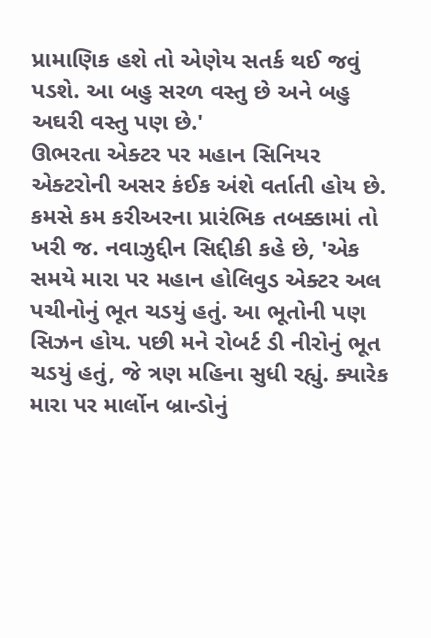પ્રામાણિક હશે તો એણેય સતર્ક થઈ જવું પડશે. આ બહુ સરળ વસ્તુ છે અને બહુ અઘરી વસ્તુ પણ છે.'
ઊભરતા એક્ટર પર મહાન સિનિયર એક્ટરોની અસર કંઈક અંશે વર્તાતી હોય છે. કમસે કમ કરીઅરના પ્રારંભિક તબક્કામાં તો ખરી જ. નવાઝુદ્દીન સિદ્દીકી કહે છે, 'એક સમયે મારા પર મહાન હોલિવુડ એક્ટર અલ પચીનોનું ભૂત ચડયું હતું. આ ભૂતોની પણ સિઝન હોય. પછી મને રોબર્ટ ડી નીરોનું ભૂત ચડયું હતું, જે ત્રણ મહિના સુધી રહ્યું. ક્યારેક મારા પર માર્લોન બ્રાન્ડોનું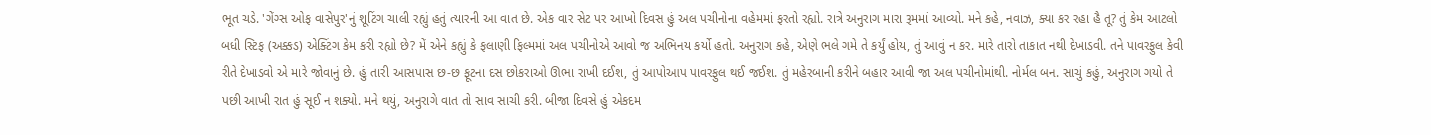ભૂત ચડે. 'ગેંગ્સ ઓફ વાસેપુર'નું શૂટિંગ ચાલી રહ્યું હતું ત્યારની આ વાત છે. એક વાર સેટ પર આખો દિવસ હું અલ પચીનોના વહેમમાં ફરતો રહ્યો. રાત્રે અનુરાગ મારા રૂમમાં આવ્યો. મને કહે, નવાઝ, ક્યા કર રહા હૈ તૂ? તું કેમ આટલો બધી સ્ટિફ (અક્કડ) એક્ટિંગ કેમ કરી રહ્યો છે? મેં એને કહ્યું કે ફલાણી ફિલ્મમાં અલ પચીનોએ આવો જ અભિનય કર્યો હતો. અનુરાગ કહે, એણે ભલે ગમે તે કર્યું હોય, તું આવું ન કર. મારે તારો તાકાત નથી દેખાડવી. તને પાવરફુલ કેવી રીતે દેખાડવો એ મારે જોવાનું છે. હું તારી આસપાસ છ-છ ફૂટના દસ છોકરાઓ ઊભા રાખી દઈશ, તું આપોઆપ પાવરફુલ થઈ જઈશ. તું મહેરબાની કરીને બહાર આવી જા અલ પચીનોમાંથી. નોર્મલ બન. સાચું કહું, અનુરાગ ગયો તે પછી આખી રાત હું સૂઈ ન શક્યો. મને થયું, અનુરાગે વાત તો સાવ સાચી કરી. બીજા દિવસે હું એકદમ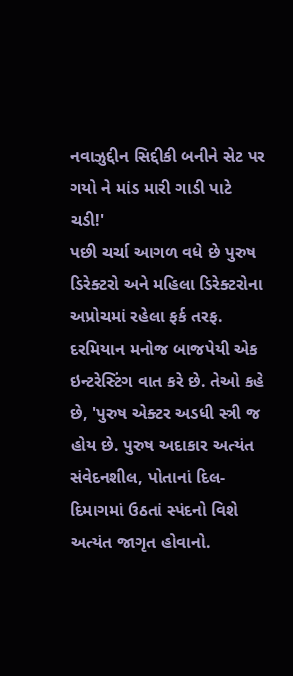નવાઝુદ્દીન સિદ્દીકી બનીને સેટ પર ગયો ને માંડ મારી ગાડી પાટે ચડી!'
પછી ચર્ચા આગળ વધે છે પુરુષ ડિરેક્ટરો અને મહિલા ડિરેક્ટરોના અપ્રોચમાં રહેલા ફર્ક તરફ. દરમિયાન મનોજ બાજપેયી એક ઇન્ટરેસ્ટિંગ વાત કરે છે. તેઓ કહે છે, 'પુરુષ એક્ટર અડધી સ્ત્રી જ હોય છે. પુરુષ અદાકાર અત્યંત સંવેદનશીલ, પોતાનાં દિલ-દિમાગમાં ઉઠતાં સ્પંદનો વિશે અત્યંત જાગૃત હોવાનો.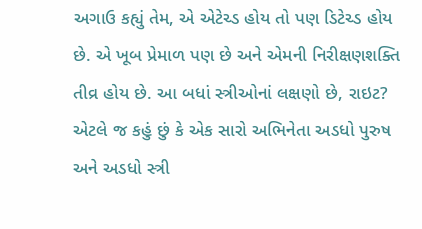અગાઉ કહ્યું તેમ, એ એટેચ્ડ હોય તો પણ ડિટેચ્ડ હોય છે. એ ખૂબ પ્રેમાળ પણ છે અને એમની નિરીક્ષણશક્તિ તીવ્ર હોય છે. આ બધાં સ્ત્રીઓનાં લક્ષણો છે, રાઇટ? એટલે જ કહું છું કે એક સારો અભિનેતા અડધો પુરુષ અને અડધો સ્ત્રી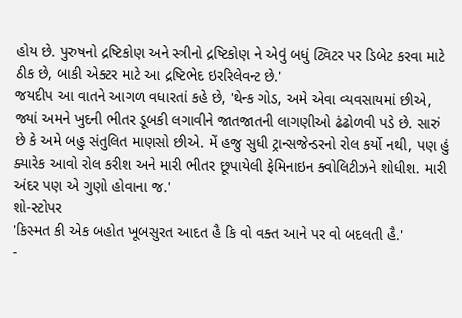હોય છે. પુરુષનો દ્રષ્ટિકોણ અને સ્ત્રીનો દ્રષ્ટિકોણ ને એવું બધું ટ્વિટર પર ડિબેટ કરવા માટે ઠીક છે, બાકી એક્ટર માટે આ દ્રષ્ટિભેદ ઇરરિલેવન્ટ છે.'
જયદીપ આ વાતને આગળ વધારતાં કહે છે, 'થેન્ક ગોડ, અમે એવા વ્યવસાયમાં છીએ, જ્યાં અમને ખુદની ભીતર ડૂબકી લગાવીને જાતજાતની લાગણીઓ ઢંઢોળવી પડે છે. સારું છે કે અમે બહુ સંતુલિત માણસો છીએ. મેં હજુ સુધી ટ્રાન્સજેન્ડરનો રોલ કર્યો નથી, પણ હું ક્યારેક આવો રોલ કરીશ અને મારી ભીતર છૂપાયેલી ફેમિનાઇન ક્વોલિટીઝને શોધીશ. મારી અંદર પણ એ ગુણો હોવાના જ.'
શો-સ્ટોપર
'કિસ્મત કી એક બહોત ખૂબસુરત આદત હૈ કિ વો વક્ત આને પર વો બદલતી હૈ.'
-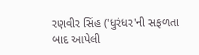રણવીર સિંહ ('ધુરંધર'ની સફળતા બાદ આપેલી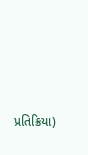પ્રતિક્રિયા)